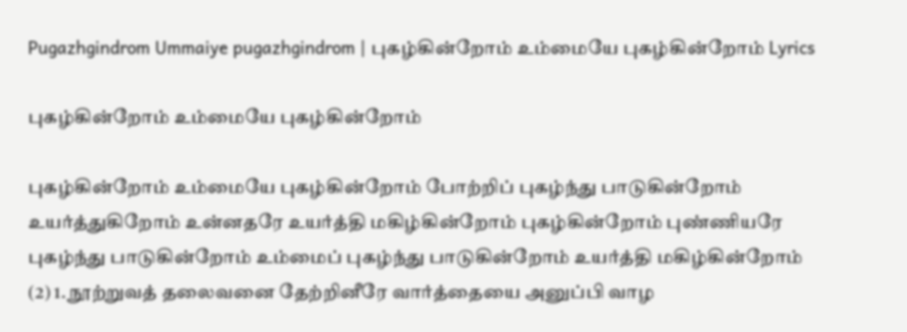Pugazhgindrom Ummaiye pugazhgindrom | புகழ்கின்றோம் உம்மையே புகழ்கின்றோம் Lyrics

புகழ்கின்றோம் உம்மையே புகழ்கின்றோம்

புகழ்கின்றோம் உம்மையே புகழ்கின்றோம் போற்றிப் புகழ்ந்து பாடுகின்றோம் உயர்த்துகிறோம் உன்னதரே உயர்த்தி மகிழ்கின்றோம் புகழ்கின்றோம் புண்ணியரே புகழ்ந்து பாடுகின்றோம் உம்மைப் புகழ்ந்து பாடுகின்றோம் உயர்த்தி மகிழ்கின்றோம் (2) 1. நூற்றுவத் தலைவனை தேற்றினீரே வார்த்தையை அனுப்பி வாழ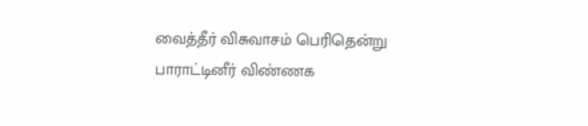வைத்தீர் விசுவாசம் பெரிதென்று பாராட்டினீர் விண்ணக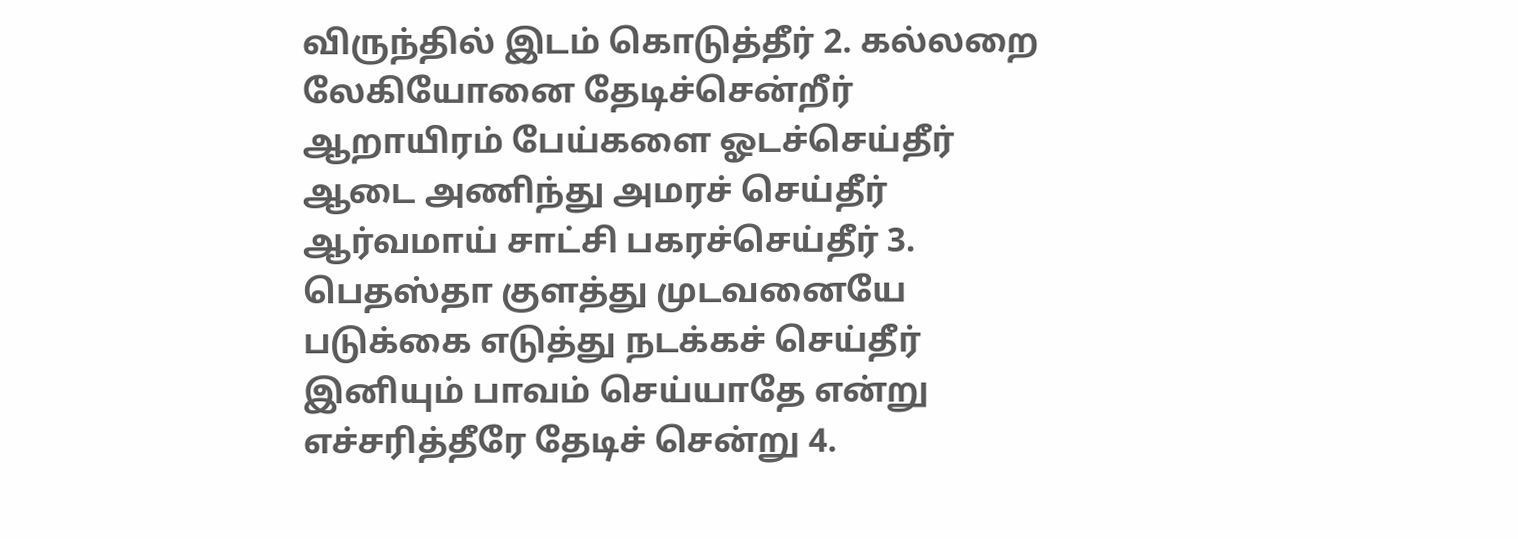விருந்தில் இடம் கொடுத்தீர் 2. கல்லறை லேகியோனை தேடிச்சென்றீர் ஆறாயிரம் பேய்களை ஓடச்செய்தீர் ஆடை அணிந்து அமரச் செய்தீர் ஆர்வமாய் சாட்சி பகரச்செய்தீர் 3. பெதஸ்தா குளத்து முடவனையே படுக்கை எடுத்து நடக்கச் செய்தீர் இனியும் பாவம் செய்யாதே என்று எச்சரித்தீரே தேடிச் சென்று 4.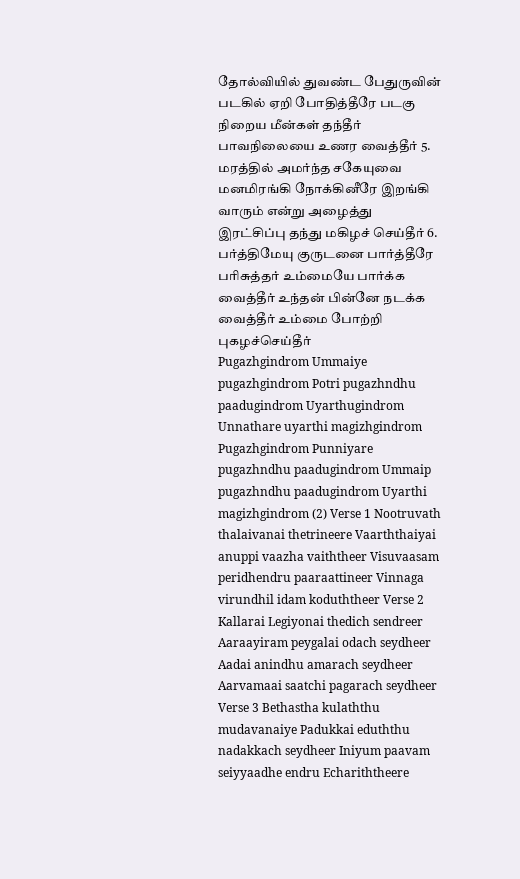தோல்வியில் துவண்ட பேதுருவின் படகில் ஏறி போதித்தீரே படகு நிறைய மீன்கள் தந்தீர் பாவநிலையை உணர வைத்தீர் 5. மரத்தில் அமர்ந்த சகேயுவை மனமிரங்கி நோக்கினீரே இறங்கி வாரும் என்று அழைத்து இரட்சிப்பு தந்து மகிழச் செய்தீர் 6. பர்த்திமேயு குருடனை பார்த்தீரே பரிசுத்தர் உம்மையே பார்க்க வைத்தீர் உந்தன் பின்னே நடக்க வைத்தீர் உம்மை போற்றி புகழச்செய்தீர்
Pugazhgindrom Ummaiye pugazhgindrom Potri pugazhndhu paadugindrom Uyarthugindrom Unnathare uyarthi magizhgindrom Pugazhgindrom Punniyare pugazhndhu paadugindrom Ummaip pugazhndhu paadugindrom Uyarthi magizhgindrom (2) Verse 1 Nootruvath thalaivanai thetrineere Vaarththaiyai anuppi vaazha vaiththeer Visuvaasam peridhendru paaraattineer Vinnaga virundhil idam koduththeer Verse 2 Kallarai Legiyonai thedich sendreer Aaraayiram peygalai odach seydheer Aadai anindhu amarach seydheer Aarvamaai saatchi pagarach seydheer Verse 3 Bethastha kulaththu mudavanaiye Padukkai eduththu nadakkach seydheer Iniyum paavam seiyyaadhe endru Echariththeere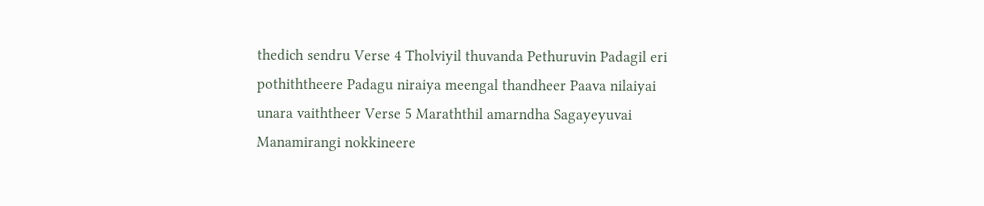thedich sendru Verse 4 Tholviyil thuvanda Pethuruvin Padagil eri pothiththeere Padagu niraiya meengal thandheer Paava nilaiyai unara vaiththeer Verse 5 Maraththil amarndha Sagayeyuvai Manamirangi nokkineere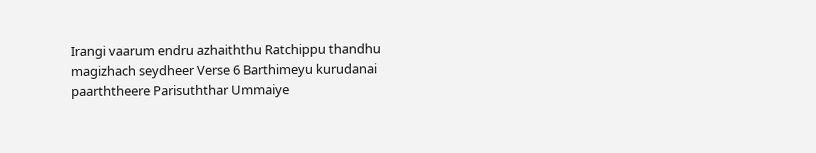Irangi vaarum endru azhaiththu Ratchippu thandhu magizhach seydheer Verse 6 Barthimeyu kurudanai paarththeere Parisuththar Ummaiye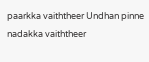paarkka vaiththeer Undhan pinne nadakka vaiththeer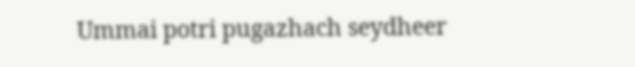Ummai potri pugazhach seydheer